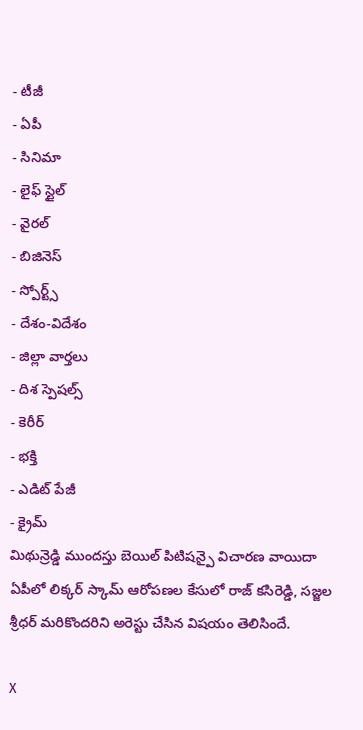- టీజీ
- ఏపీ
- సినిమా
- లైఫ్ స్టైల్
- వైరల్
- బిజినెస్
- స్పోర్ట్స్
- దేశం-విదేశం
- జిల్లా వార్తలు
- దిశ స్పెషల్స్
- కెరీర్
- భక్తి
- ఎడిట్ పేజీ
- క్రైమ్
మిథున్రెడ్డి ముందస్తు బెయిల్ పిటిషన్పై విచారణ వాయిదా
ఏపీలో లిక్కర్ స్కామ్ ఆరోపణల కేసులో రాజ్ కసిరెడ్డి, సజ్జల శ్రీధర్ మరికొందరిని అరెస్టు చేసిన విషయం తెలిసిందే.

X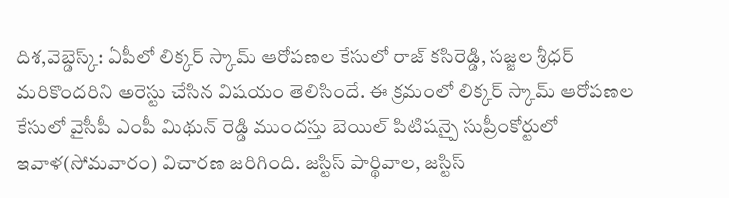దిశ,వెబ్డెస్క్: ఏపీలో లిక్కర్ స్కామ్ ఆరోపణల కేసులో రాజ్ కసిరెడ్డి, సజ్జల శ్రీధర్ మరికొందరిని అరెస్టు చేసిన విషయం తెలిసిందే. ఈ క్రమంలో లిక్కర్ స్కామ్ ఆరోపణల కేసులో వైసీపీ ఎంపీ మిథున్ రెడ్డి ముందస్తు బెయిల్ పిటిషన్పై సుప్రీంకోర్టులో ఇవాళ(సోమవారం) విచారణ జరిగింది. జస్టిస్ పార్థివాల, జస్టిస్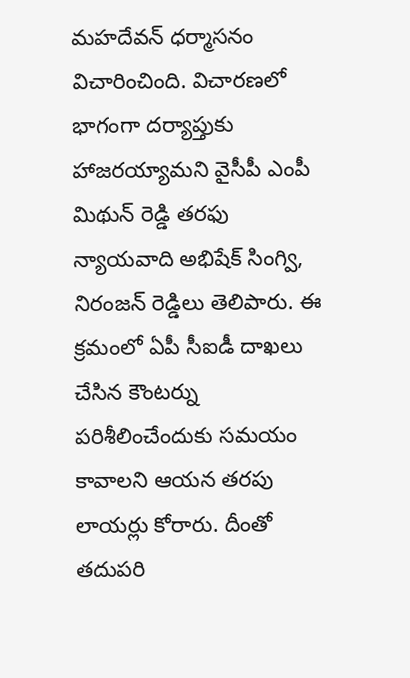మహదేవన్ ధర్మాసనం విచారించింది. విచారణలో భాగంగా దర్యాప్తుకు హాజరయ్యామని వైసీపీ ఎంపీ మిథున్ రెడ్డి తరఫు న్యాయవాది అభిషేక్ సింగ్వి, నిరంజన్ రెడ్డిలు తెలిపారు. ఈ క్రమంలో ఏపీ సీఐడీ దాఖలు చేసిన కౌంటర్ను పరిశీలించేందుకు సమయం కావాలని ఆయన తరపు లాయర్లు కోరారు. దీంతో తదుపరి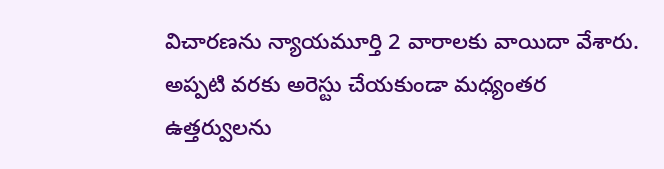విచారణను న్యాయమూర్తి 2 వారాలకు వాయిదా వేశారు. అప్పటి వరకు అరెస్టు చేయకుండా మధ్యంతర ఉత్తర్వులను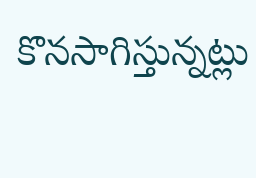కొనసాగిస్తున్నట్లు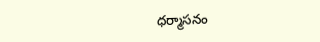ధర్మాసనం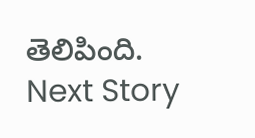తెలిపింది.
Next Story